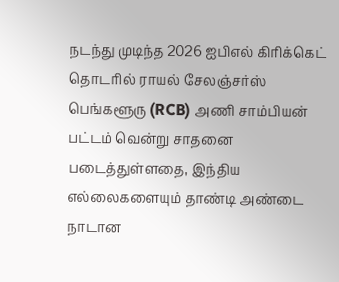நடந்து முடிந்த 2026 ஐபிஎல் கிரிக்கெட் தொடரில் ராயல் சேலஞ்சர்ஸ் பெங்களூரு (RCB) அணி சாம்பியன் பட்டம் வென்று சாதனை படைத்துள்ளதை, இந்திய எல்லைகளையும் தாண்டி அண்டை நாடான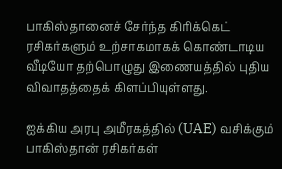பாகிஸ்தானைச் சேர்ந்த கிரிக்கெட் ரசிகர்களும் உற்சாகமாகக் கொண்டாடிய வீடியோ தற்பொழுது இணையத்தில் புதிய விவாதத்தைக் கிளப்பியுள்ளது.

ஐக்கிய அரபு அமீரகத்தில் (UAE) வசிக்கும் பாகிஸ்தான் ரசிகர்கள்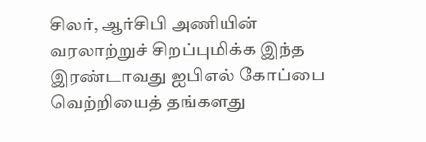சிலர், ஆர்சிபி அணியின் வரலாற்றுச் சிறப்புமிக்க இந்த இரண்டாவது ஐபிஎல் கோப்பை வெற்றியைத் தங்களது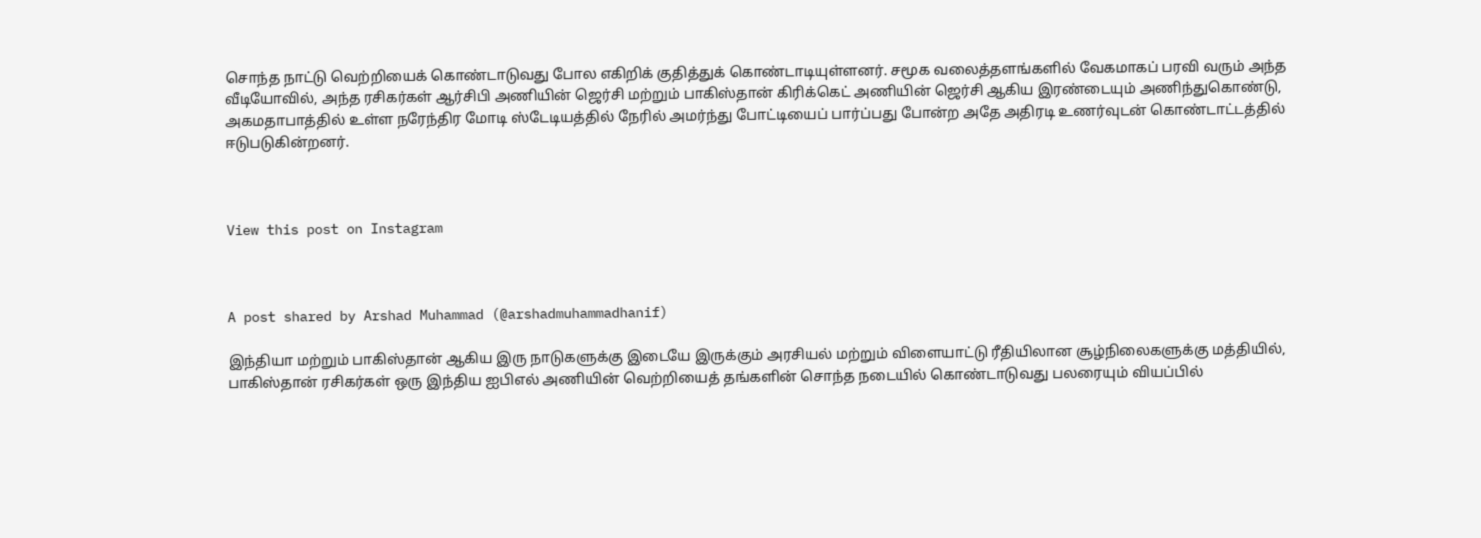சொந்த நாட்டு வெற்றியைக் கொண்டாடுவது போல எகிறிக் குதித்துக் கொண்டாடியுள்ளனர். சமூக வலைத்தளங்களில் வேகமாகப் பரவி வரும் அந்த வீடியோவில், அந்த ரசிகர்கள் ஆர்சிபி அணியின் ஜெர்சி மற்றும் பாகிஸ்தான் கிரிக்கெட் அணியின் ஜெர்சி ஆகிய இரண்டையும் அணிந்துகொண்டு, அகமதாபாத்தில் உள்ள நரேந்திர மோடி ஸ்டேடியத்தில் நேரில் அமர்ந்து போட்டியைப் பார்ப்பது போன்ற அதே அதிரடி உணர்வுடன் கொண்டாட்டத்தில் ஈடுபடுகின்றனர்.



View this post on Instagram



A post shared by Arshad Muhammad (@arshadmuhammadhanif)

இந்தியா மற்றும் பாகிஸ்தான் ஆகிய இரு நாடுகளுக்கு இடையே இருக்கும் அரசியல் மற்றும் விளையாட்டு ரீதியிலான சூழ்நிலைகளுக்கு மத்தியில், பாகிஸ்தான் ரசிகர்கள் ஒரு இந்திய ஐபிஎல் அணியின் வெற்றியைத் தங்களின் சொந்த நடையில் கொண்டாடுவது பலரையும் வியப்பில்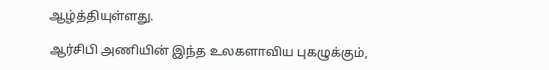ஆழ்த்தியுள்ளது.

ஆர்சிபி அணியின் இந்த உலகளாவிய புகழுக்கும்,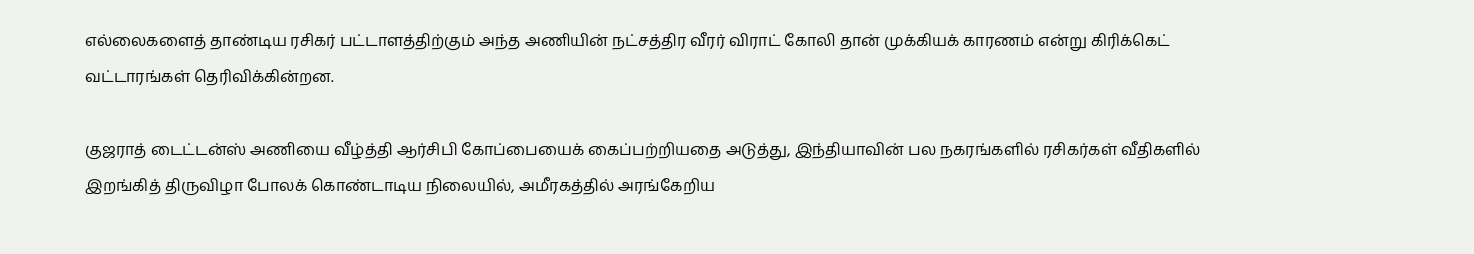எல்லைகளைத் தாண்டிய ரசிகர் பட்டாளத்திற்கும் அந்த அணியின் நட்சத்திர வீரர் விராட் கோலி தான் முக்கியக் காரணம் என்று கிரிக்கெட் வட்டாரங்கள் தெரிவிக்கின்றன.

குஜராத் டைட்டன்ஸ் அணியை வீழ்த்தி ஆர்சிபி கோப்பையைக் கைப்பற்றியதை அடுத்து, இந்தியாவின் பல நகரங்களில் ரசிகர்கள் வீதிகளில் இறங்கித் திருவிழா போலக் கொண்டாடிய நிலையில், அமீரகத்தில் அரங்கேறிய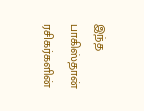இந்த பாகிஸ்தான் ரசிகர்களின்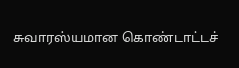சுவாரஸ்யமான கொண்டாட்டச்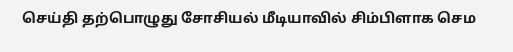செய்தி தற்பொழுது சோசியல் மீடியாவில் சிம்பிளாக செம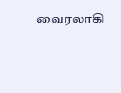வைரலாகி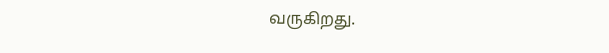வருகிறது.